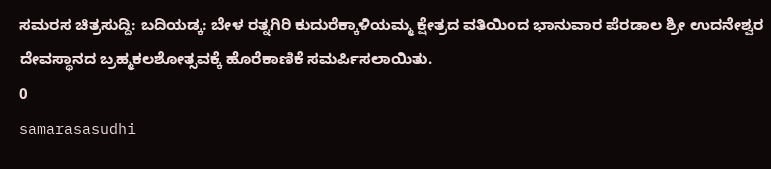ಸಮರಸ ಚಿತ್ರಸುದ್ದಿ: ಬದಿಯಡ್ಕ: ಬೇಳ ರತ್ನಗಿರಿ ಕುದುರೆಕ್ಕಾಳಿಯಮ್ಮ ಕ್ಷೇತ್ರದ ವತಿಯಿಂದ ಭಾನುವಾರ ಪೆರಡಾಲ ಶ್ರೀ ಉದನೇಶ್ವರ ದೇವಸ್ಥಾನದ ಬ್ರಹ್ಮಕಲಶೋತ್ಸವಕ್ಕೆ ಹೊರೆಕಾಣಿಕೆ ಸಮರ್ಪಿಸಲಾಯಿತು.
0
samarasasudhi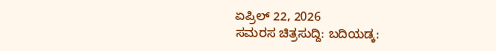ಏಪ್ರಿಲ್ 22, 2026
ಸಮರಸ ಚಿತ್ರಸುದ್ದಿ: ಬದಿಯಡ್ಕ: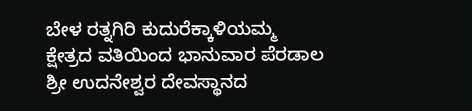ಬೇಳ ರತ್ನಗಿರಿ ಕುದುರೆಕ್ಕಾಳಿಯಮ್ಮ ಕ್ಷೇತ್ರದ ವತಿಯಿಂದ ಭಾನುವಾರ ಪೆರಡಾಲ ಶ್ರೀ ಉದನೇಶ್ವರ ದೇವಸ್ಥಾನದ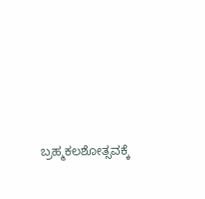ಬ್ರಹ್ಮಕಲಶೋತ್ಸವಕ್ಕೆ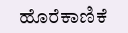ಹೊರೆಕಾಣಿಕೆ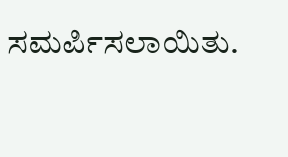ಸಮರ್ಪಿಸಲಾಯಿತು.